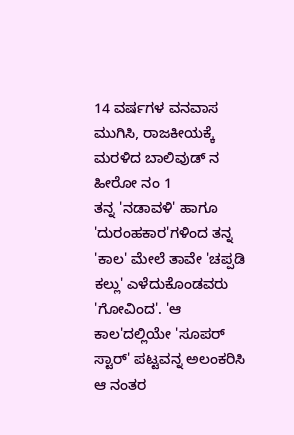14 ವರ್ಷಗಳ ವನವಾಸ ಮುಗಿಸಿ, ರಾಜಕೀಯಕ್ಕೆ ಮರಳಿದ ಬಾಲಿವುಡ್ ನ ಹೀರೋ ನಂ 1
ತನ್ನ 'ನಡಾವಳಿ' ಹಾಗೂ 'ದುರಂಹಕಾರ'ಗಳಿಂದ ತನ್ನ 'ಕಾಲ' ಮೇಲೆ ತಾವೇ 'ಚಪ್ಪಡಿ ಕಲ್ಲು' ಎಳೆದುಕೊಂಡವರು 'ಗೋವಿಂದ'. 'ಆ ಕಾಲ'ದಲ್ಲಿಯೇ 'ಸೂಪರ್ ಸ್ಟಾರ್' ಪಟ್ಟವನ್ನ ಅಲಂಕರಿಸಿ ಆ ನಂತರ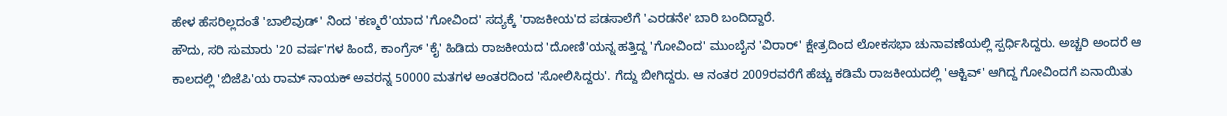ಹೇಳ ಹೆಸರಿಲ್ಲದಂತೆ 'ಬಾಲಿವುಡ್' ನಿಂದ 'ಕಣ್ಮರೆ'ಯಾದ 'ಗೋವಿಂದ' ಸದ್ಯಕ್ಕೆ 'ರಾಜಕೀಯ'ದ ಪಡಸಾಲೆಗೆ 'ಎರಡನೇ' ಬಾರಿ ಬಂದಿದ್ದಾರೆ.
ಹೌದು, ಸರಿ ಸುಮಾರು '20 ವರ್ಷ'ಗಳ ಹಿಂದೆ, ಕಾಂಗ್ರೆಸ್ 'ಕೈ' ಹಿಡಿದು ರಾಜಕೀಯದ 'ದೋಣಿ'ಯನ್ನ ಹತ್ತಿದ್ದ 'ಗೋವಿಂದ' ಮುಂಬೈನ 'ವಿರಾರ್' ಕ್ಷೇತ್ರದಿಂದ ಲೋಕಸಭಾ ಚುನಾವಣೆಯಲ್ಲಿ ಸ್ಪರ್ಧಿಸಿದ್ದರು. ಅಚ್ಚರಿ ಅಂದರೆ ಆ ಕಾಲದಲ್ಲಿ 'ಬಿಜೆಪಿ'ಯ ರಾಮ್ ನಾಯಕ್ ಅವರನ್ನ 50000 ಮತಗಳ ಅಂತರದಿಂದ 'ಸೋಲಿಸಿದ್ದರು'. ಗೆದ್ದು ಬೀಗಿದ್ದರು. ಆ ನಂತರ 2009ರವರೆಗೆ ಹೆಚ್ಚು ಕಡಿಮೆ ರಾಜಕೀಯದಲ್ಲಿ 'ಆಕ್ಟಿವ್' ಆಗಿದ್ದ ಗೋವಿಂದಗೆ ಏನಾಯಿತು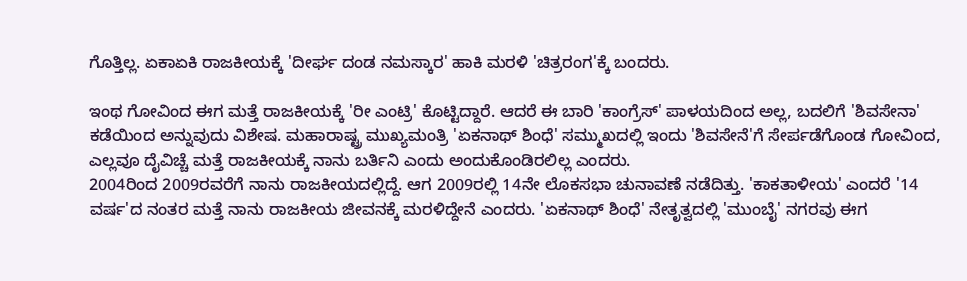ಗೊತ್ತಿಲ್ಲ. ಏಕಾಏಕಿ ರಾಜಕೀಯಕ್ಕೆ 'ದೀರ್ಘ ದಂಡ ನಮಸ್ಕಾರ' ಹಾಕಿ ಮರಳಿ 'ಚಿತ್ರರಂಗ'ಕ್ಕೆ ಬಂದರು.

ಇಂಥ ಗೋವಿಂದ ಈಗ ಮತ್ತೆ ರಾಜಕೀಯಕ್ಕೆ 'ರೀ ಎಂಟ್ರಿ' ಕೊಟ್ಟಿದ್ದಾರೆ. ಆದರೆ ಈ ಬಾರಿ 'ಕಾಂಗ್ರೆಸ್' ಪಾಳಯದಿಂದ ಅಲ್ಲ, ಬದಲಿಗೆ 'ಶಿವಸೇನಾ' ಕಡೆಯಿಂದ ಅನ್ನುವುದು ವಿಶೇಷ. ಮಹಾರಾಷ್ಟ್ರ ಮುಖ್ಯಮಂತ್ರಿ 'ಏಕನಾಥ್ ಶಿಂಧೆ' ಸಮ್ಮುಖದಲ್ಲಿ ಇಂದು 'ಶಿವಸೇನೆ'ಗೆ ಸೇರ್ಪಡೆಗೊಂಡ ಗೋವಿಂದ, ಎಲ್ಲವೂ ದೈವಿಚ್ಚೆ ಮತ್ತೆ ರಾಜಕೀಯಕ್ಕೆ ನಾನು ಬರ್ತಿನಿ ಎಂದು ಅಂದುಕೊಂಡಿರಲಿಲ್ಲ ಎಂದರು.
2004ರಿಂದ 2009ರವರೆಗೆ ನಾನು ರಾಜಕೀಯದಲ್ಲಿದ್ದೆ. ಆಗ 2009ರಲ್ಲಿ 14ನೇ ಲೊಕಸಭಾ ಚುನಾವಣೆ ನಡೆದಿತ್ತು. 'ಕಾಕತಾಳೀಯ' ಎಂದರೆ '14 ವರ್ಷ'ದ ನಂತರ ಮತ್ತೆ ನಾನು ರಾಜಕೀಯ ಜೀವನಕ್ಕೆ ಮರಳಿದ್ದೇನೆ ಎಂದರು. 'ಏಕನಾಥ್ ಶಿಂಧೆ' ನೇತೃತ್ವದಲ್ಲಿ 'ಮುಂಬೈ' ನಗರವು ಈಗ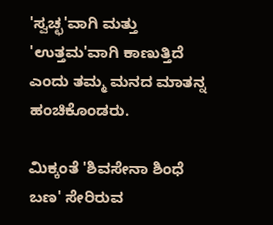'ಸ್ವಚ್ಛ'ವಾಗಿ ಮತ್ತು 'ಉತ್ತಮ'ವಾಗಿ ಕಾಣುತ್ತಿದೆ ಎಂದು ತಮ್ಮ ಮನದ ಮಾತನ್ನ ಹಂಚಿಕೊಂಡರು.

ಮಿಕ್ಕಂತೆ 'ಶಿವಸೇನಾ ಶಿಂಧೆ ಬಣ' ಸೇರಿರುವ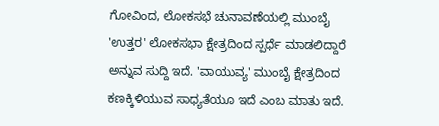ಗೋವಿಂದ, ಲೋಕಸಭೆ ಚುನಾವಣೆಯಲ್ಲಿ ಮುಂಬೈ 'ಉತ್ತರ' ಲೋಕಸಭಾ ಕ್ಷೇತ್ರದಿಂದ ಸ್ಪರ್ಧೆ ಮಾಡಲಿದ್ದಾರೆ ಅನ್ನುವ ಸುದ್ದಿ ಇದೆ. 'ವಾಯುವ್ಯ' ಮುಂಬೈ ಕ್ಷೇತ್ರದಿಂದ ಕಣಕ್ಕಿಳಿಯುವ ಸಾಧ್ಯತೆಯೂ ಇದೆ ಎಂಬ ಮಾತು ಇದೆ.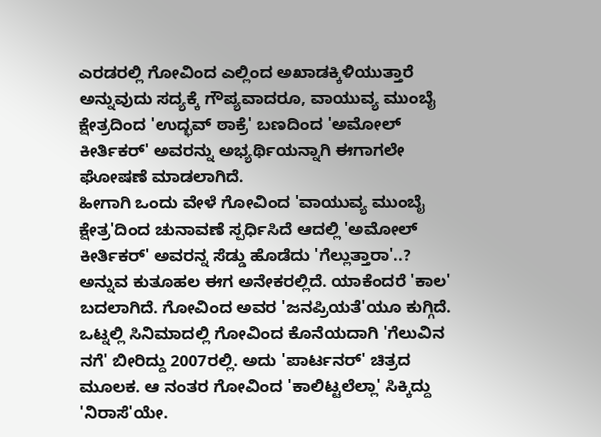ಎರಡರಲ್ಲಿ ಗೋವಿಂದ ಎಲ್ಲಿಂದ ಅಖಾಡಕ್ಕಿಳಿಯುತ್ತಾರೆ ಅನ್ನುವುದು ಸದ್ಯಕ್ಕೆ ಗೌಪ್ಯವಾದರೂ, ವಾಯುವ್ಯ ಮುಂಬೈ ಕ್ಷೇತ್ರದಿಂದ 'ಉದ್ಭವ್ ಠಾಕ್ರೆ' ಬಣದಿಂದ 'ಅಮೋಲ್ ಕೀರ್ತಿಕರ್' ಅವರನ್ನು ಅಭ್ಯರ್ಥಿಯನ್ನಾಗಿ ಈಗಾಗಲೇ ಘೋಷಣೆ ಮಾಡಲಾಗಿದೆ.
ಹೀಗಾಗಿ ಒಂದು ವೇಳೆ ಗೋವಿಂದ 'ವಾಯುವ್ಯ ಮುಂಬೈ ಕ್ಷೇತ್ರ'ದಿಂದ ಚುನಾವಣೆ ಸ್ಪರ್ಧಿಸಿದೆ ಆದಲ್ಲಿ 'ಅಮೋಲ್ ಕೀರ್ತಿಕರ್' ಅವರನ್ನ ಸೆಡ್ಡು ಹೊಡೆದು 'ಗೆಲ್ಲುತ್ತಾರಾ'..? ಅನ್ನುವ ಕುತೂಹಲ ಈಗ ಅನೇಕರಲ್ಲಿದೆ. ಯಾಕೆಂದರೆ 'ಕಾಲ' ಬದಲಾಗಿದೆ. ಗೋವಿಂದ ಅವರ 'ಜನಪ್ರಿಯತೆ'ಯೂ ಕುಗ್ಗಿದೆ.
ಒಟ್ನಲ್ಲಿ ಸಿನಿಮಾದಲ್ಲಿ ಗೋವಿಂದ ಕೊನೆಯದಾಗಿ 'ಗೆಲುವಿನ ನಗೆ' ಬೀರಿದ್ದು 2007ರಲ್ಲಿ. ಅದು 'ಪಾರ್ಟನರ್' ಚಿತ್ರದ ಮೂಲಕ. ಆ ನಂತರ ಗೋವಿಂದ 'ಕಾಲಿಟ್ಟಲೆಲ್ಲಾ' ಸಿಕ್ಕಿದ್ದು 'ನಿರಾಸೆ'ಯೇ.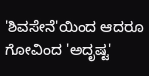'ಶಿವಸೇನೆ'ಯಿಂದ ಆದರೂ ಗೋವಿಂದ 'ಅದೃಷ್ಟ'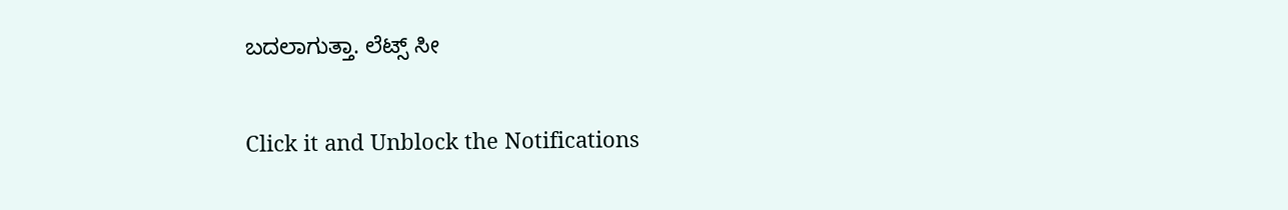ಬದಲಾಗುತ್ತಾ. ಲೆಟ್ಸ್ ಸೀ


Click it and Unblock the Notifications